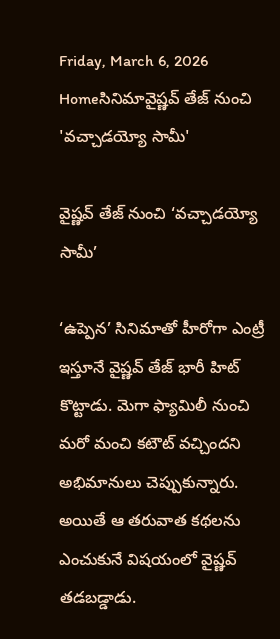Friday, March 6, 2026
Homeసినిమావైష్ణవ్ తేజ్ నుంచి 'వచ్చాడయ్యో సామీ'

వైష్ణవ్ తేజ్ నుంచి ‘వచ్చాడయ్యో సామీ’

‘ఉప్పెన’ సినిమాతో హీరోగా ఎంట్రీ ఇస్తూనే వైష్ణవ్ తేజ్ భారీ హిట్ కొట్టాడు. మెగా ఫ్యామిలీ నుంచి మరో మంచి కటౌట్ వచ్చిందని అభిమానులు చెప్పుకున్నారు. అయితే ఆ తరువాత కథలను ఎంచుకునే విషయంలో వైష్ణవ్ తడబడ్డాడు.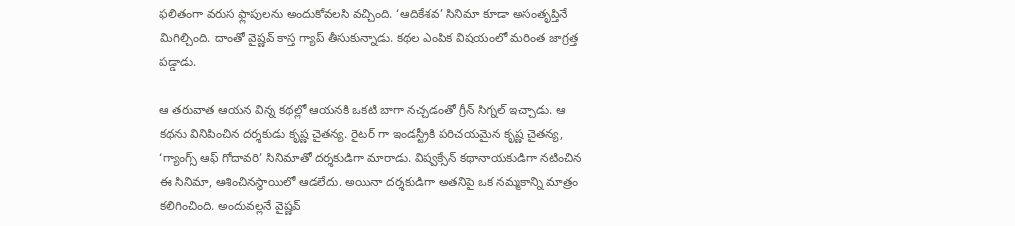ఫలితంగా వరుస ఫ్లాపులను అందుకోవలసి వచ్చింది. ‘ఆదికేశవ’ సినిమా కూడా అసంతృప్తినే మిగిల్చింది. దాంతో వైష్ణవ్ కాస్త గ్యాప్ తీసుకున్నాడు. కథల ఎంపిక విషయంలో మరింత జాగ్రత్త పడ్డాడు.

ఆ తరువాత ఆయన విన్న కథల్లో ఆయనకి ఒకటి బాగా నచ్చడంతో గ్రీన్ సిగ్నల్ ఇచ్చాడు. ఆ కథను వినిపించిన దర్శకుడు కృష్ణ చైతన్య. రైటర్ గా ఇండస్ట్రీకి పరిచయమైన కృష్ణ చైతన్య, ‘గ్యాంగ్స్ ఆఫ్ గోదావరి’ సినిమాతో దర్శకుడిగా మారాడు. విష్వక్సేన్ కథానాయకుడిగా నటించిన ఈ సినిమా, ఆశించినస్థాయిలో ఆడలేదు. అయినా దర్శకుడిగా అతనిపై ఒక నమ్మకాన్ని మాత్రం కలిగించింది. అందువల్లనే వైష్ణవ్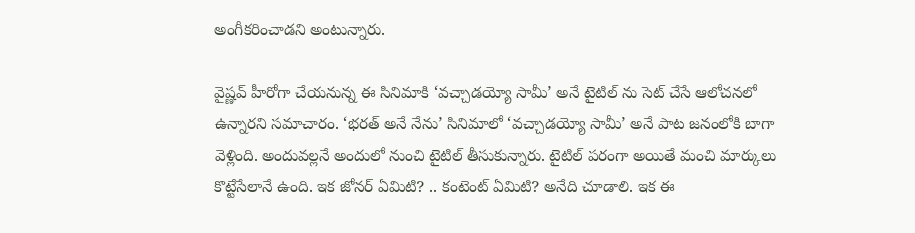అంగీకరించాడని అంటున్నారు.

వైష్ణవ్ హీరోగా చేయనున్న ఈ సినిమాకి ‘వచ్చాడయ్యో సామీ’ అనే టైటిల్ ను సెట్ చేసే ఆలోచనలో ఉన్నారని సమాచారం. ‘భరత్ అనే నేను’ సినిమాలో ‘వచ్చాడయ్యో సామీ’ అనే పాట జనంలోకి బాగా వెళ్లింది. అందువల్లనే అందులో నుంచి టైటిల్ తీసుకున్నారు. టైటిల్ పరంగా అయితే మంచి మార్కులు కొట్టేసేలానే ఉంది. ఇక జోనర్ ఏమిటి? .. కంటెంట్ ఏమిటి? అనేది చూడాలి. ఇక ఈ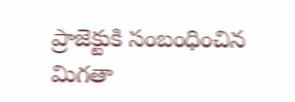ప్రాజెక్టుకి సంబంధించిన మిగతా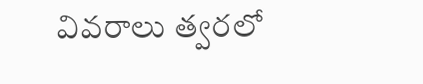వివరాలు త్వరలో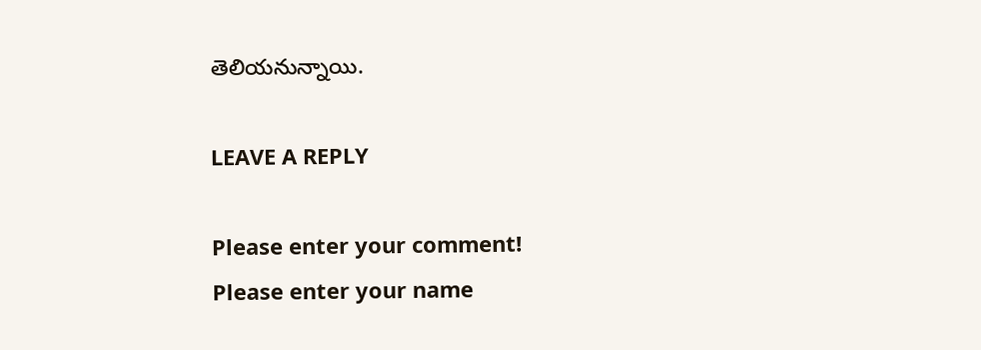తెలియనున్నాయి.

LEAVE A REPLY

Please enter your comment!
Please enter your name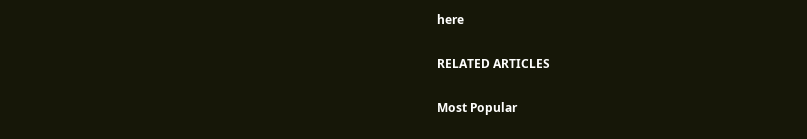here

RELATED ARTICLES

Most Popular